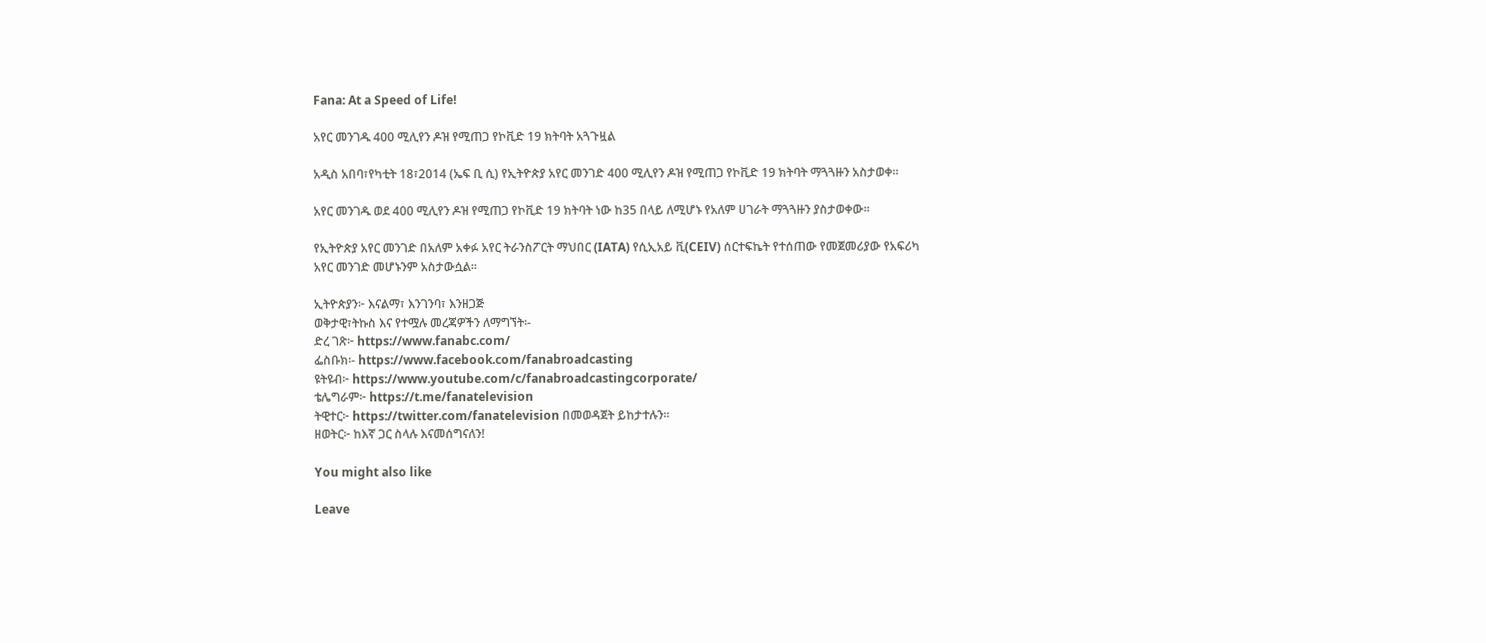Fana: At a Speed of Life!

አየር መንገዱ 400 ሚሊየን ዶዝ የሚጠጋ የኮቪድ 19 ክትባት አጓጉዟል

አዲስ አበባ፣የካቲት 18፣2014 (ኤፍ ቢ ሲ) የኢትዮጵያ አየር መንገድ 400 ሚሊየን ዶዝ የሚጠጋ የኮቪድ 19 ክትባት ማጓጓዙን አስታወቀ፡፡

አየር መንገዱ ወደ 400 ሚሊየን ዶዝ የሚጠጋ የኮቪድ 19 ክትባት ነው ከ35 በላይ ለሚሆኑ የአለም ሀገራት ማጓጓዙን ያስታወቀው፡፡

የኢትዮጵያ አየር መንገድ በአለም አቀፉ አየር ትራንስፖርት ማህበር (IATA) የሲኢአይ ቪ(CEIV) ሰርተፍኬት የተሰጠው የመጀመሪያው የአፍሪካ አየር መንገድ መሆኑንም አስታውሷል፡፡

ኢትዮጵያን፦ እናልማ፣ እንገንባ፣ እንዘጋጅ
ወቅታዊ፣ትኩስ እና የተሟሉ መረጃዎችን ለማግኘት፡-
ድረ ገጽ፦ https://www.fanabc.com/
ፌስቡክ፡- https://www.facebook.com/fanabroadcasting
ዩትዩብ፦ https://www.youtube.com/c/fanabroadcastingcorporate/
ቴሌግራም፦ https://t.me/fanatelevision
ትዊተር፦ https://twitter.com/fanatelevision በመወዳጀት ይከታተሉን፡፡
ዘወትር፦ ከእኛ ጋር ስላሉ እናመሰግናለን!

You might also like

Leave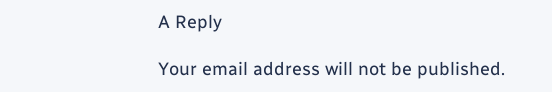A Reply

Your email address will not be published.